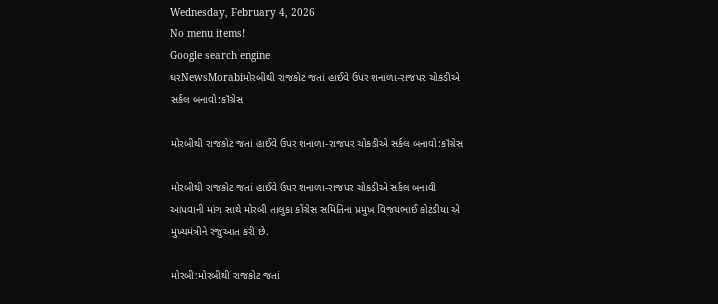Wednesday, February 4, 2026
No menu items!
Google search engine
ઘરNewsMorabiમોરબીથી રાજકોટ જતાં હાઈવે ઉપર શનાળા-રાજપર ચોકડીએ સર્કલ બનાવો:કૉંગ્રેસ

મોરબીથી રાજકોટ જતાં હાઈવે ઉપર શનાળા-રાજપર ચોકડીએ સર્કલ બનાવો:કૉંગ્રેસ

મોરબીથી રાજકોટ જતાં હાઈવે ઉપર શનાળા-રાજપર ચોકડીએ સર્કલ બનાવી આપવાની માંગ સાથે મોરબી તાલુકા કોંગ્રેસ સમિતિના પ્રમુખ વિજયભાઈ કોટડીયા એ મુખ્યમંત્રીને રજુઆત કરી છે.

મોરબી:મોરબીથી રાજકોટ જતાં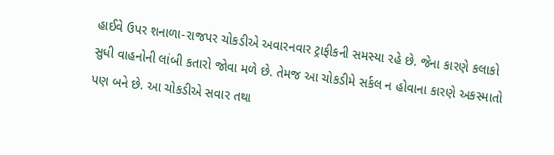હાઈવે ઉપર શનાળા-રાજપર ચોકડીએ અવારનવાર ટ્રાફીકની સમસ્યા રહે છે. જેના કારણે કલાકો સુધી વાહનોની લાંબી કતારો જોવા મળે છે. તેમજ આ ચોકડીમે સર્કલ ન હોવાના કારણે અકસ્માતો પણ બને છે. આ ચોકડીએ સવાર તથા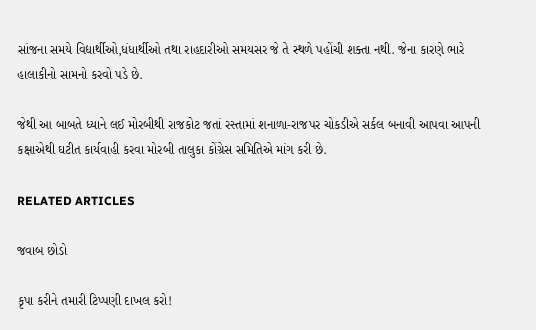સાંજના સમયે વિદ્યાર્થીઓ,ધંધાર્થીઓ તથા રાહદારીઓ સમયસર જે તે સ્થળે પહોંચી શક્તા નથી. જેના કારણે ભારે હાલાકીનો સામનો કરવો પડે છે.

જેથી આ બાબતે ધ્યાને લઈ મોરબીથી રાજકોટ જતાં રસ્તામાં શનાળા-રાજપર ચોકડીએ સર્કલ બનાવી આપવા આપની કક્ષાએથી ઘટીત કાર્યવાહી કરવા મોરબી તાલુકા કોંગ્રેસ સમિતિએ માંગ કરી છે.

RELATED ARTICLES

જવાબ છોડો

કૃપા કરીને તમારી ટિપ્પણી દાખલ કરો!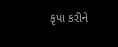કૃપા કરીને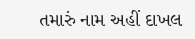તમારું નામ અહીં દાખલ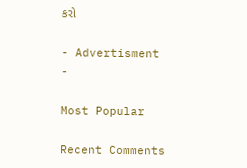કરો

- Advertisment -

Most Popular

Recent Comments